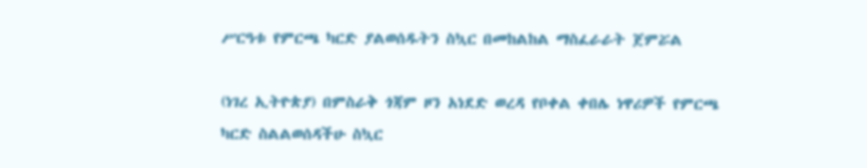ሥርዓቱ የምርጫ ካርድ ያልወሰዱትን ስኳር በመከልከል ማስፈራራት ጀምሯል

(ነገረ ኢትዮጵያ) በምስራቅ ጎጃም ዞን አነደድ ወረዳ የቦቀል ቀበሌ ነዋሪዎች የምርጫ ካርድ ስልልወሰዳችሁ ስኳር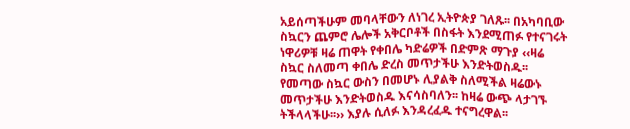አይሰጣችሁም መባላቸውን ለነገረ ኢትዮጵያ ገለጹ፡፡ በአካባቢው ስኳርን ጨምሮ ሌሎች አቅርቦቶች በስፋት እንደሚጠፉ የተናገሩት ነዋሪዎቹ ዛሬ ጠዋት የቀበሌ ካድሬዎች በድምጽ ማጉያ ‹‹ዛሬ ስኳር ስለመጣ ቀበሌ ድረስ መጥታችሁ እንድትወስዱ፡፡ የመጣው ስኳር ውስን በመሆኑ ሊያልቅ ስለሚችል ዛሬውኑ መጥታችሁ እንድትወስዱ እናሳስባለን፡፡ ከዛሬ ውጭ ላታገኙ ትችላላችሁ፡፡›› እያሉ ሲለፉ እንዳረፈዱ ተናግረዋል፡፡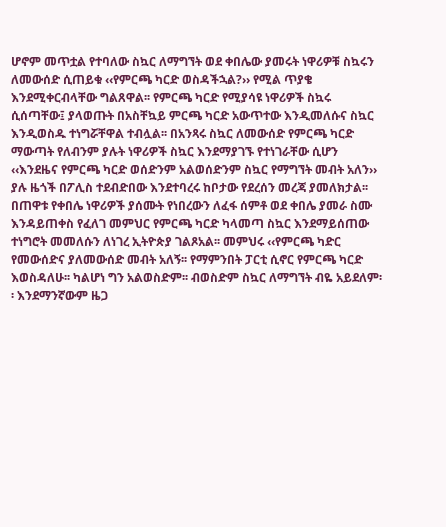ሆኖም መጥቷል የተባለው ስኳር ለማግኘት ወደ ቀበሌው ያመሩት ነዋሪዎቹ ስኳሩን ለመውሰድ ሲጠይቁ ‹‹የምርጫ ካርድ ወስዳችኋል?›› የሚል ጥያቄ እንደሚቀርብላቸው ግልጸዋል፡፡ የምርጫ ካርድ የሚያሳዩ ነዋሪዎች ስኳሩ ሲሰጣቸው፤ ያላወጡት በአስቸኳይ ምርጫ ካርድ አውጥተው እንዲመለሱና ስኳር እንዲወስዱ ተነግሯቸዋል ተብሏል፡፡ በአንጻሩ ስኳር ለመውሰድ የምርጫ ካርድ ማውጣት የለብንም ያሉት ነዋሪዎች ስኳር እንደማያገኙ የተነገራቸው ሲሆን ‹‹እንደዜና የምርጫ ካርድ ወሰድንም አልወሰድንም ስኳር የማግኘት መብት አለን›› ያሉ ዜጎች በፖሊስ ተደብድበው እንደተባረሩ ከቦታው የደረሰን መረጃ ያመለክታል፡፡
በጠዋቱ የቀበሌ ነዋሪዎች ያሰሙት የነበረውን ለፈፋ ሰምቶ ወደ ቀበሌ ያመራ ስሙ እንዳይጠቀስ የፈለገ መምህር የምርጫ ካርድ ካላመጣ ስኳር እንደማይሰጠው ተነግሮት መመለሱን ለነገረ ኢትዮጵያ ገልጾአል፡፡ መምህሩ ‹‹የምርጫ ካድር የመውሰድና ያለመውሰድ መብት አለኝ፡፡ የማምንበት ፓርቲ ሲኖር የምርጫ ካርድ እወስዳለሁ፡፡ ካልሆነ ግን አልወስድም፡፡ ብወስድም ስኳር ለማግኘት ብዬ አይደለም፡፡ እንደማንኛውም ዜጋ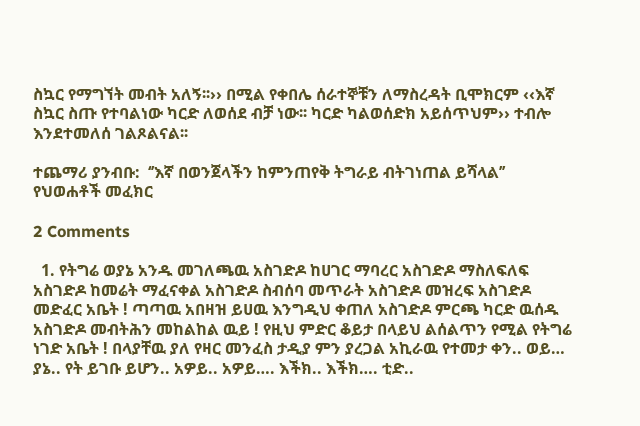ስኳር የማግኘት መብት አለኝ፡፡›› በሚል የቀበሌ ሰራተኞቹን ለማስረዳት ቢሞክርም ‹‹እኛ ስኳር ስጡ የተባልነው ካርድ ለወሰደ ብቻ ነው፡፡ ካርድ ካልወሰድክ አይሰጥህም›› ተብሎ እንደተመለሰ ገልጾልናል፡፡

ተጨማሪ ያንብቡ:  ‘’እኛ በወንጀላችን ከምንጠየቅ ትግራይ ብትገነጠል ይሻላል’’ የህወሐቶች መፈክር

2 Comments

  1. የትግሬ ወያኔ አንዱ መገለጫዉ አስገድዶ ከሀገር ማባረር አስገድዶ ማስለፍለፍ አስገድዶ ከመሬት ማፈናቀል አስገድዶ ስብሰባ መጥራት አስገድዶ መዝረፍ አስገድዶ መድፈር አቤት ! ጣጣዉ አበዛዝ ይሀዉ እንግዲህ ቀጠለ አስገድዶ ምርጫ ካርድ ዉሰዱ አስገድዶ መብትሕን መከልከል ዉይ ! የዚህ ምድር ቆይታ በላይህ ልሰልጥን የሚል የትግሬ ነገድ አቤት ! በላያቸዉ ያለ የዛር መንፈስ ታዲያ ምን ያረጋል አኪራዉ የተመታ ቀን.. ወይ… ያኔ.. የት ይገቡ ይሆን.. አዎይ.. አዎይ…. እችክ.. እችክ…. ቲድ..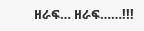ዘራፍ… ዘራፍ……!!!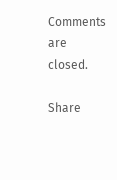Comments are closed.

Share